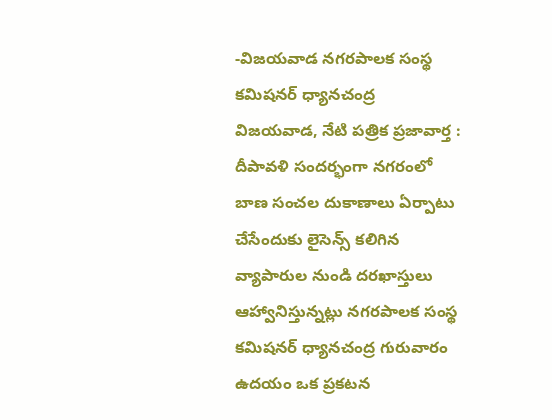-విజయవాడ నగరపాలక సంస్థ కమిషనర్ ధ్యానచంద్ర
విజయవాడ, నేటి పత్రిక ప్రజావార్త :
దీపావళి సందర్భంగా నగరంలో బాణ సంచల దుకాణాలు ఏర్పాటు చేసేందుకు లైసెన్స్ కలిగిన వ్యాపారుల నుండి దరఖాస్తులు ఆహ్వానిస్తున్నట్లు నగరపాలక సంస్థ కమిషనర్ ధ్యానచంద్ర గురువారం ఉదయం ఒక ప్రకటన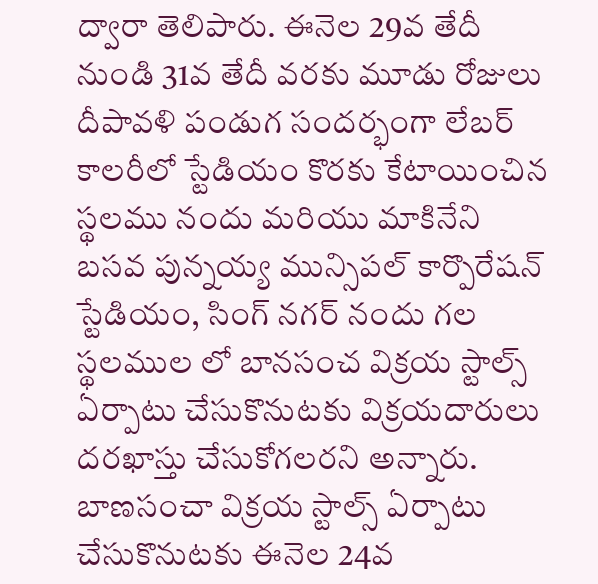ద్వారా తెలిపారు. ఈనెల 29వ తేదీ నుండి 31వ తేదీ వరకు మూడు రోజులు దీపావళి పండుగ సందర్భంగా లేబర్ కాలరీలో స్టేడియం కొరకు కేటాయించిన స్థలము నందు మరియు మాకినేని బసవ పున్నయ్య మున్సిపల్ కార్పొరేషన్ స్టేడియం, సింగ్ నగర్ నందు గల స్థలముల లో బానసంచ విక్రయ స్టాల్స్ ఏర్పాటు చేసుకొనుటకు విక్రయదారులు దరఖాస్తు చేసుకోగలరని అన్నారు. బాణసంచా విక్రయ స్టాల్స్ ఏర్పాటు చేసుకొనుటకు ఈనెల 24వ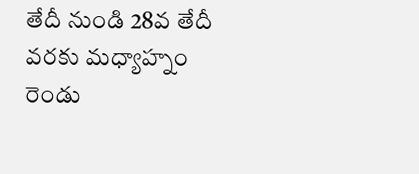తేదీ నుండి 28వ తేదీ వరకు మధ్యాహ్నం రెండు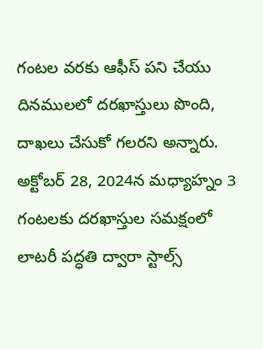గంటల వరకు ఆఫీస్ పని చేయు దినములలో దరఖాస్తులు పొంది, దాఖలు చేసుకో గలరని అన్నారు. అక్టోబర్ 28, 2024న మధ్యాహ్నం 3 గంటలకు దరఖాస్తుల సమక్షంలో లాటరీ పద్ధతి ద్వారా స్టాల్స్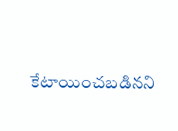కేటాయించబడినని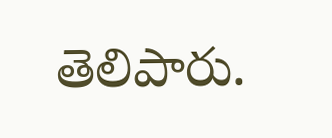తెలిపారు.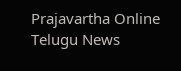Prajavartha Online Telugu News